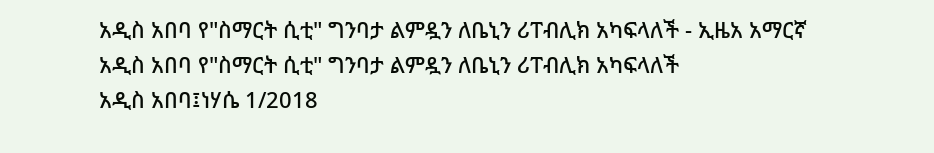አዲስ አበባ የ"ስማርት ሲቲ" ግንባታ ልምዷን ለቤኒን ሪፐብሊክ አካፍላለች - ኢዜአ አማርኛ
አዲስ አበባ የ"ስማርት ሲቲ" ግንባታ ልምዷን ለቤኒን ሪፐብሊክ አካፍላለች
አዲስ አበባ፤ነሃሴ 1/2018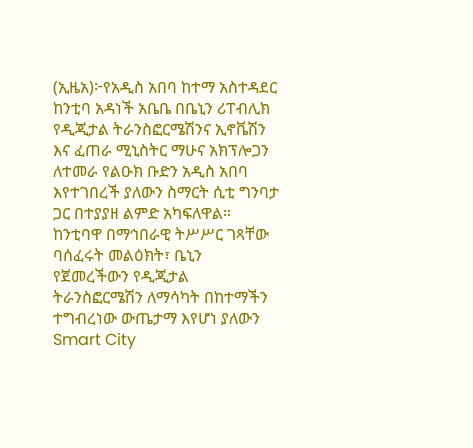(ኢዜአ)፦የአዲስ አበባ ከተማ አስተዳደር ከንቲባ አዳነች አቤቤ በቤኒን ሪፐብሊክ የዲጂታል ትራንስፎርሜሽንና ኢኖቬሽን እና ፈጠራ ሚኒስትር ማሁና አክፕሎጋን ለተመራ የልዑክ ቡድን አዲስ አበባ እየተገበረች ያለውን ስማርት ሲቲ ግንባታ ጋር በተያያዘ ልምድ አካፍለዋል።
ከንቲባዋ በማኅበራዊ ትሥሥር ገጻቸው ባሰፈሩት መልዕክት፣ ቤኒን የጀመረችውን የዲጂታል ትራንስፎርሜሽን ለማሳካት በከተማችን ተግብረነው ውጤታማ እየሆነ ያለውን Smart City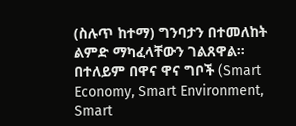(ስሉጥ ከተማ) ግንባታን በተመለከት ልምድ ማካፈላቸውን ገልጸዋል።
በተለይም በዋና ዋና ግቦች (Smart Economy, Smart Environment, Smart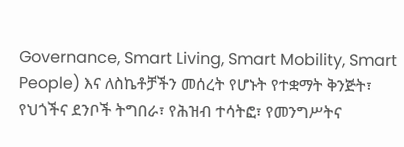Governance, Smart Living, Smart Mobility, Smart People) እና ለስኬቶቻችን መሰረት የሆኑት የተቋማት ቅንጅት፣ የህጎችና ደንቦች ትግበራ፣ የሕዝብ ተሳትፎ፣ የመንግሥትና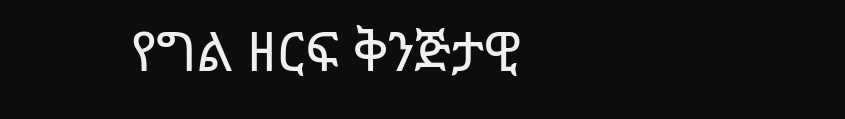የግል ዘርፍ ቅንጅታዊ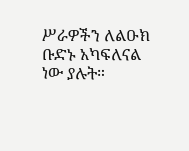ሥራዎችን ለልዑክ ቡድኑ አካፍለናል ነው ያሉት።